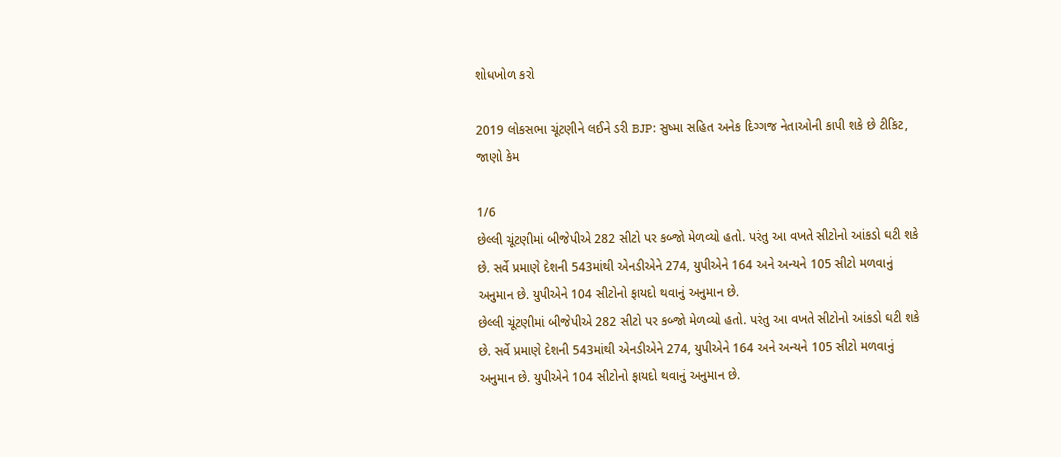શોધખોળ કરો

2019 લોકસભા ચૂંટણીને લઈને ડરી BJP: સુષ્મા સહિત અનેક દિગ્ગજ નેતાઓની કાપી શકે છે ટીકિટ, જાણો કેમ

1/6
છેલ્લી ચૂંટણીમાં બીજેપીએ 282 સીટો પર કબ્જો મેળવ્યો હતો. પરંતુ આ વખતે સીટોનો આંકડો ઘટી શકે છે. સર્વે પ્રમાણે દેશની 543માંથી એનડીએને 274, યુપીએને 164 અને અન્યને 105 સીટો મળવાનું અનુમાન છે. યુપીએને 104 સીટોનો ફાયદો થવાનું અનુમાન છે.
છેલ્લી ચૂંટણીમાં બીજેપીએ 282 સીટો પર કબ્જો મેળવ્યો હતો. પરંતુ આ વખતે સીટોનો આંકડો ઘટી શકે છે. સર્વે પ્રમાણે દેશની 543માંથી એનડીએને 274, યુપીએને 164 અને અન્યને 105 સીટો મળવાનું અનુમાન છે. યુપીએને 104 સીટોનો ફાયદો થવાનું અનુમાન છે.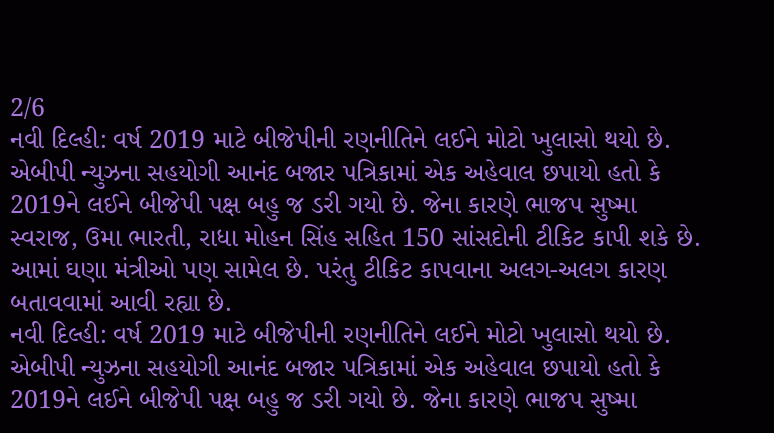2/6
નવી દિલ્હી: વર્ષ 2019 માટે બીજેપીની રણનીતિને લઈને મોટો ખુલાસો થયો છે. એબીપી ન્યુઝના સહયોગી આનંદ બજાર પત્રિકામાં એક અહેવાલ છપાયો હતો કે 2019ને લઈને બીજેપી પક્ષ બહુ જ ડરી ગયો છે. જેના કારણે ભાજપ સુષ્મા સ્વરાજ, ઉમા ભારતી, રાધા મોહન સિંહ સહિત 150 સાંસદોની ટીકિટ કાપી શકે છે. આમાં ઘણા મંત્રીઓ પણ સામેલ છે. પરંતુ ટીકિટ કાપવાના અલગ-અલગ કારણ બતાવવામાં આવી રહ્યા છે.
નવી દિલ્હી: વર્ષ 2019 માટે બીજેપીની રણનીતિને લઈને મોટો ખુલાસો થયો છે. એબીપી ન્યુઝના સહયોગી આનંદ બજાર પત્રિકામાં એક અહેવાલ છપાયો હતો કે 2019ને લઈને બીજેપી પક્ષ બહુ જ ડરી ગયો છે. જેના કારણે ભાજપ સુષ્મા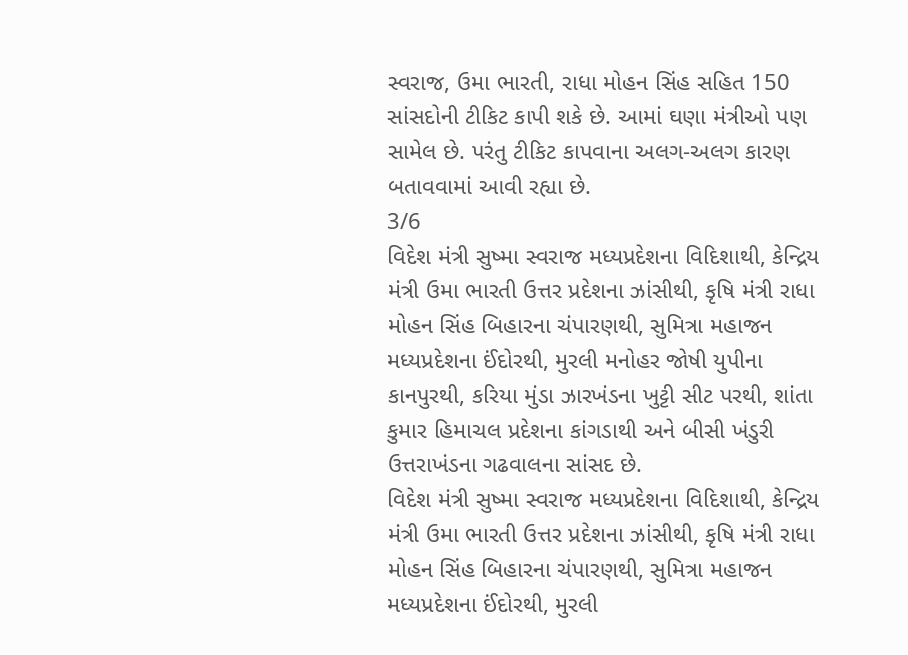સ્વરાજ, ઉમા ભારતી, રાધા મોહન સિંહ સહિત 150 સાંસદોની ટીકિટ કાપી શકે છે. આમાં ઘણા મંત્રીઓ પણ સામેલ છે. પરંતુ ટીકિટ કાપવાના અલગ-અલગ કારણ બતાવવામાં આવી રહ્યા છે.
3/6
વિદેશ મંત્રી સુષ્મા સ્વરાજ મધ્યપ્રદેશના વિદિશાથી, કેન્દ્રિય મંત્રી ઉમા ભારતી ઉત્તર પ્રદેશના ઝાંસીથી, કૃષિ મંત્રી રાધા મોહન સિંહ બિહારના ચંપારણથી, સુમિત્રા મહાજન મધ્યપ્રદેશના ઈંદોરથી, મુરલી મનોહર જોષી યુપીના કાનપુરથી, કરિયા મુંડા ઝારખંડના ખુટ્ટી સીટ પરથી, શાંતા કુમાર હિમાચલ પ્રદેશના કાંગડાથી અને બીસી ખંડુરી ઉત્તરાખંડના ગઢવાલના સાંસદ છે.
વિદેશ મંત્રી સુષ્મા સ્વરાજ મધ્યપ્રદેશના વિદિશાથી, કેન્દ્રિય મંત્રી ઉમા ભારતી ઉત્તર પ્રદેશના ઝાંસીથી, કૃષિ મંત્રી રાધા મોહન સિંહ બિહારના ચંપારણથી, સુમિત્રા મહાજન મધ્યપ્રદેશના ઈંદોરથી, મુરલી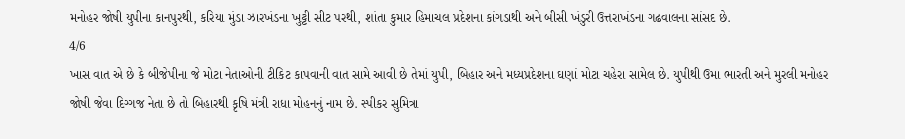મનોહર જોષી યુપીના કાનપુરથી, કરિયા મુંડા ઝારખંડના ખુટ્ટી સીટ પરથી, શાંતા કુમાર હિમાચલ પ્રદેશના કાંગડાથી અને બીસી ખંડુરી ઉત્તરાખંડના ગઢવાલના સાંસદ છે.
4/6
ખાસ વાત એ છે કે બીજેપીના જે મોટા નેતાઓની ટીકિટ કાપવાની વાત સામે આવી છે તેમાં યુપી, બિહાર અને મધ્યપ્રદેશના ઘણાં મોટા ચહેરા સામેલ છે. યુપીથી ઉમા ભારતી અને મુરલી મનોહર જોષી જેવા દિગ્ગજ નેતા છે તો બિહારથી કૃષિ મંત્રી રાધા મોહનનું નામ છે. સ્પીકર સુમિત્રા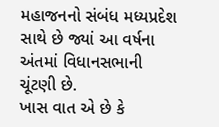મહાજનનો સંબંધ મધ્યપ્રદેશ સાથે છે જ્યાં આ વર્ષના અંતમાં વિધાનસભાની ચૂંટણી છે.
ખાસ વાત એ છે કે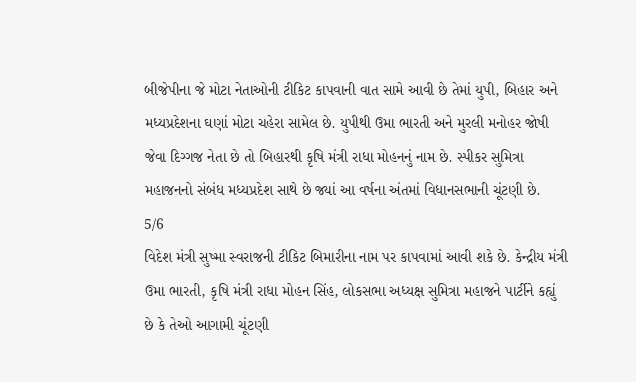બીજેપીના જે મોટા નેતાઓની ટીકિટ કાપવાની વાત સામે આવી છે તેમાં યુપી, બિહાર અને મધ્યપ્રદેશના ઘણાં મોટા ચહેરા સામેલ છે. યુપીથી ઉમા ભારતી અને મુરલી મનોહર જોષી જેવા દિગ્ગજ નેતા છે તો બિહારથી કૃષિ મંત્રી રાધા મોહનનું નામ છે. સ્પીકર સુમિત્રા મહાજનનો સંબંધ મધ્યપ્રદેશ સાથે છે જ્યાં આ વર્ષના અંતમાં વિધાનસભાની ચૂંટણી છે.
5/6
વિદેશ મંત્રી સુષ્મા સ્વરાજની ટીકિટ બિમારીના નામ પર કાપવામાં આવી શકે છે. કેન્દ્રીય મંત્રી ઉમા ભારતી, કૃષિ મંત્રી રાધા મોહન સિંહ, લોકસભા અધ્યક્ષ સુમિત્રા મહાજને પાર્ટીને કહ્યું છે કે તેઓ આગામી ચૂંટણી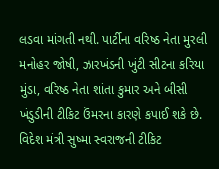લડવા માંગતી નથી. પાર્ટીના વરિષ્ઠ નેતા મુરલી મનોહર જોષી, ઝારખંડની ખુંટી સીટના કરિયા મુંડા, વરિષ્ઠ નેતા શાંતા કુમાર અને બીસી ખંડુડીની ટીકિટ ઉંમરના કારણે કપાઈ શકે છે.
વિદેશ મંત્રી સુષ્મા સ્વરાજની ટીકિટ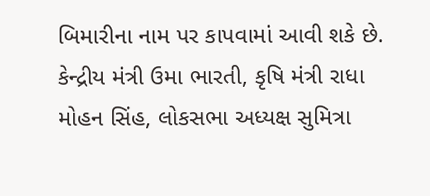બિમારીના નામ પર કાપવામાં આવી શકે છે. કેન્દ્રીય મંત્રી ઉમા ભારતી, કૃષિ મંત્રી રાધા મોહન સિંહ, લોકસભા અધ્યક્ષ સુમિત્રા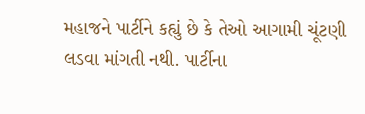મહાજને પાર્ટીને કહ્યું છે કે તેઓ આગામી ચૂંટણી લડવા માંગતી નથી. પાર્ટીના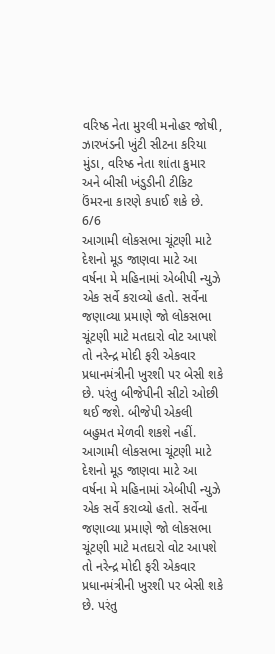વરિષ્ઠ નેતા મુરલી મનોહર જોષી, ઝારખંડની ખુંટી સીટના કરિયા મુંડા, વરિષ્ઠ નેતા શાંતા કુમાર અને બીસી ખંડુડીની ટીકિટ ઉંમરના કારણે કપાઈ શકે છે.
6/6
આગામી લોકસભા ચૂંટણી માટે દેશનો મૂડ જાણવા માટે આ વર્ષના મે મહિનામાં એબીપી ન્યુઝે એક સર્વે કરાવ્યો હતો. સર્વેના જણાવ્યા પ્રમાણે જો લોકસભા ચૂંટણી માટે મતદારો વોટ આપશે તો નરેન્દ્ર મોદી ફરી એકવાર પ્રધાનમંત્રીની ખુરશી પર બેસી શકે છે. પરંતુ બીજેપીની સીટો ઓછી થઈ જશે. બીજેપી એકલી બહુમત મેળવી શકશે નહીં.
આગામી લોકસભા ચૂંટણી માટે દેશનો મૂડ જાણવા માટે આ વર્ષના મે મહિનામાં એબીપી ન્યુઝે એક સર્વે કરાવ્યો હતો. સર્વેના જણાવ્યા પ્રમાણે જો લોકસભા ચૂંટણી માટે મતદારો વોટ આપશે તો નરેન્દ્ર મોદી ફરી એકવાર પ્રધાનમંત્રીની ખુરશી પર બેસી શકે છે. પરંતુ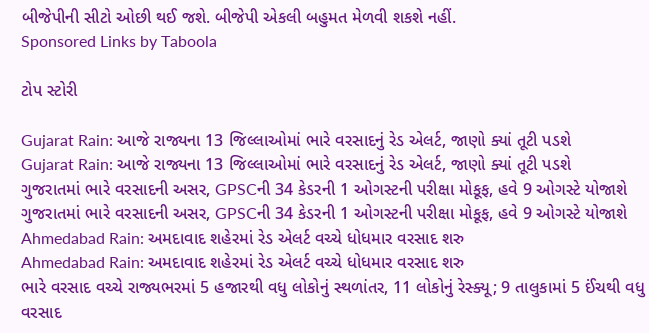બીજેપીની સીટો ઓછી થઈ જશે. બીજેપી એકલી બહુમત મેળવી શકશે નહીં.
Sponsored Links by Taboola

ટોપ સ્ટોરી

Gujarat Rain: આજે રાજ્યના 13 જિલ્લાઓમાં ભારે વરસાદનું રેડ એલર્ટ, જાણો ક્યાં તૂટી પડશે
Gujarat Rain: આજે રાજ્યના 13 જિલ્લાઓમાં ભારે વરસાદનું રેડ એલર્ટ, જાણો ક્યાં તૂટી પડશે
ગુજરાતમાં ભારે વરસાદની અસર, GPSCની 34 કેડરની 1 ઓગસ્ટની પરીક્ષા મોકૂફ, હવે 9 ઓગસ્ટે યોજાશે
ગુજરાતમાં ભારે વરસાદની અસર, GPSCની 34 કેડરની 1 ઓગસ્ટની પરીક્ષા મોકૂફ, હવે 9 ઓગસ્ટે યોજાશે
Ahmedabad Rain: અમદાવાદ શહેરમાં રેડ એલર્ટ વચ્ચે ધોધમાર વરસાદ શરુ
Ahmedabad Rain: અમદાવાદ શહેરમાં રેડ એલર્ટ વચ્ચે ધોધમાર વરસાદ શરુ
ભારે વરસાદ વચ્ચે રાજ્યભરમાં 5 હજારથી વધુ લોકોનું સ્થળાંતર, 11 લોકોનું રેસ્ક્યૂ; 9 તાલુકામાં 5 ઈંચથી વધુ વરસાદ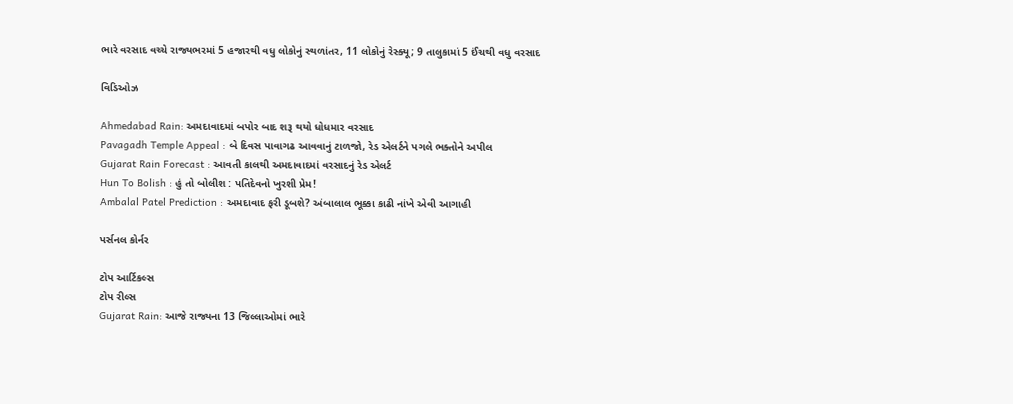ભારે વરસાદ વચ્ચે રાજ્યભરમાં 5 હજારથી વધુ લોકોનું સ્થળાંતર, 11 લોકોનું રેસ્ક્યૂ; 9 તાલુકામાં 5 ઈંચથી વધુ વરસાદ

વિડિઓઝ

Ahmedabad Rain: અમદાવાદમાં બપોર બાદ શરૂ થયો ધોધમાર વરસાદ
Pavagadh Temple Appeal : બે દિવસ પાવાગઢ આવવાનું ટાળજો, રેડ એલર્ટને પગલે ભક્તોને અપીલ
Gujarat Rain Forecast : આવતી કાલથી અમદાવાદમાં વરસાદનું રેડ એલર્ટ
Hun To Bolish : હું તો બોલીશ : પતિદેવનો ખુરશી પ્રેમ!
Ambalal Patel Prediction : અમદાવાદ ફરી ડૂબશે? અંબાલાલ ભૂક્કા કાઢી નાંખે એવી આગાહી

પર્સનલ કોર્નર

ટોપ આર્ટિકલ્સ
ટોપ રીલ્સ
Gujarat Rain: આજે રાજ્યના 13 જિલ્લાઓમાં ભારે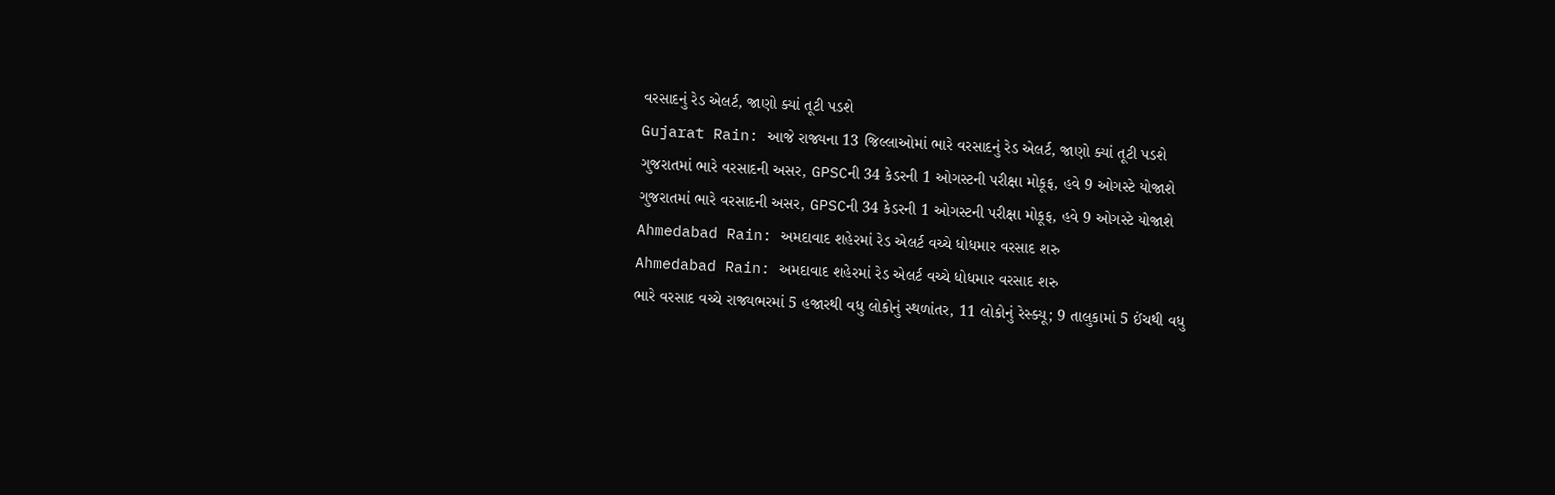વરસાદનું રેડ એલર્ટ, જાણો ક્યાં તૂટી પડશે
Gujarat Rain: આજે રાજ્યના 13 જિલ્લાઓમાં ભારે વરસાદનું રેડ એલર્ટ, જાણો ક્યાં તૂટી પડશે
ગુજરાતમાં ભારે વરસાદની અસર, GPSCની 34 કેડરની 1 ઓગસ્ટની પરીક્ષા મોકૂફ, હવે 9 ઓગસ્ટે યોજાશે
ગુજરાતમાં ભારે વરસાદની અસર, GPSCની 34 કેડરની 1 ઓગસ્ટની પરીક્ષા મોકૂફ, હવે 9 ઓગસ્ટે યોજાશે
Ahmedabad Rain: અમદાવાદ શહેરમાં રેડ એલર્ટ વચ્ચે ધોધમાર વરસાદ શરુ
Ahmedabad Rain: અમદાવાદ શહેરમાં રેડ એલર્ટ વચ્ચે ધોધમાર વરસાદ શરુ
ભારે વરસાદ વચ્ચે રાજ્યભરમાં 5 હજારથી વધુ લોકોનું સ્થળાંતર, 11 લોકોનું રેસ્ક્યૂ; 9 તાલુકામાં 5 ઈંચથી વધુ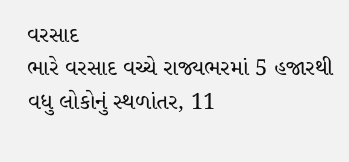વરસાદ
ભારે વરસાદ વચ્ચે રાજ્યભરમાં 5 હજારથી વધુ લોકોનું સ્થળાંતર, 11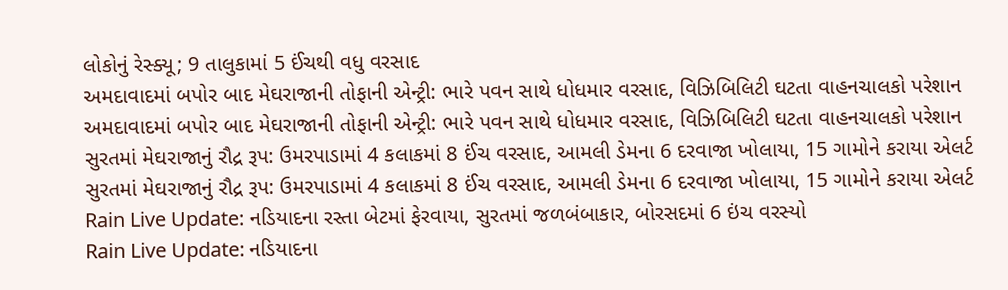લોકોનું રેસ્ક્યૂ; 9 તાલુકામાં 5 ઈંચથી વધુ વરસાદ
અમદાવાદમાં બપોર બાદ મેઘરાજાની તોફાની એન્ટ્રી: ભારે પવન સાથે ધોધમાર વરસાદ, વિઝિબિલિટી ઘટતા વાહનચાલકો પરેશાન
અમદાવાદમાં બપોર બાદ મેઘરાજાની તોફાની એન્ટ્રી: ભારે પવન સાથે ધોધમાર વરસાદ, વિઝિબિલિટી ઘટતા વાહનચાલકો પરેશાન
સુરતમાં મેઘરાજાનું રૌદ્ર રૂપ: ઉમરપાડામાં 4 કલાકમાં 8 ઈંચ વરસાદ, આમલી ડેમના 6 દરવાજા ખોલાયા, 15 ગામોને કરાયા એલર્ટ
સુરતમાં મેઘરાજાનું રૌદ્ર રૂપ: ઉમરપાડામાં 4 કલાકમાં 8 ઈંચ વરસાદ, આમલી ડેમના 6 દરવાજા ખોલાયા, 15 ગામોને કરાયા એલર્ટ
Rain Live Update: નડિયાદના રસ્તા બેટમાં ફેરવાયા, સુરતમાં જળબંબાકાર, બોરસદમાં 6 ઇંચ વરસ્યો
Rain Live Update: નડિયાદના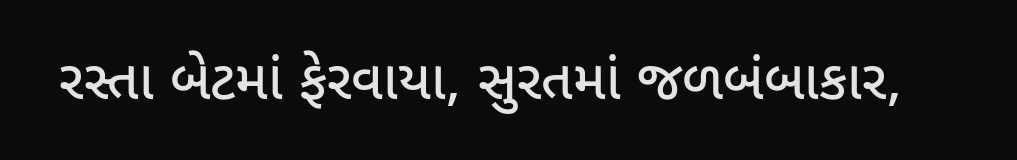રસ્તા બેટમાં ફેરવાયા, સુરતમાં જળબંબાકાર,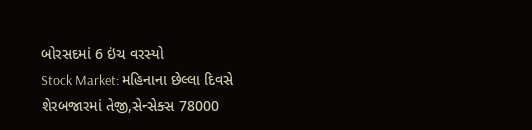બોરસદમાં 6 ઇંચ વરસ્યો
Stock Market: મહિનાના છેલ્લા દિવસે શેરબજારમાં તેજી,સેન્સેક્સ 78000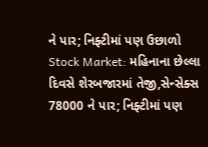ને પાર; નિફ્ટીમાં પણ ઉછાળો
Stock Market: મહિનાના છેલ્લા દિવસે શેરબજારમાં તેજી,સેન્સેક્સ 78000 ને પાર; નિફ્ટીમાં પણ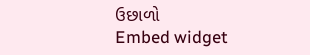ઉછાળો
Embed widget